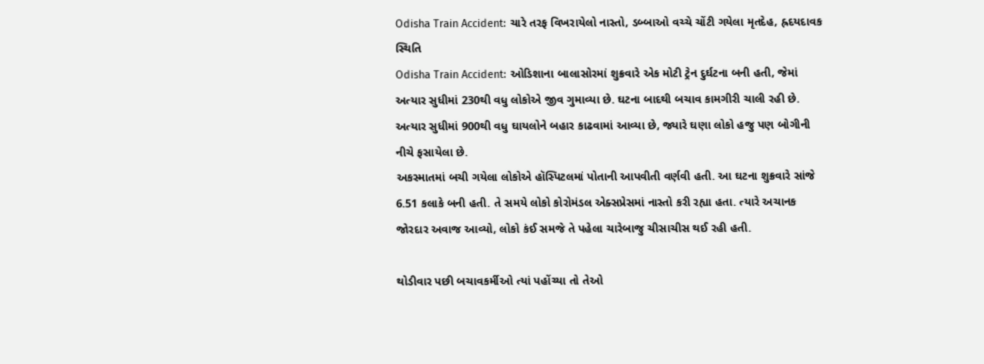Odisha Train Accident: ચારે તરફ વિખરાયેલો નાસ્તો, ડબ્બાઓ વચ્ચે ચોંટી ગયેલા મૃતદેહ, હ્રદયદાવક સ્થિતિ
Odisha Train Accident: ઓડિશાના બાલાસોરમાં શુક્રવારે એક મોટી ટ્રેન દુર્ઘટના બની હતી, જેમાં અત્યાર સુધીમાં 230થી વધુ લોકોએ જીવ ગુમાવ્યા છે. ઘટના બાદથી બચાવ કામગીરી ચાલી રહી છે. અત્યાર સુધીમાં 900થી વધુ ઘાયલોને બહાર કાઢવામાં આવ્યા છે, જ્યારે ઘણા લોકો હજુ પણ બોગીની નીચે ફસાયેલા છે.
અકસ્માતમાં બચી ગયેલા લોકોએ હૉસ્પિટલમાં પોતાની આપવીતી વર્ણવી હતી. આ ઘટના શુક્રવારે સાંજે 6.51 કલાકે બની હતી. તે સમયે લોકો કોરોમંડલ એક્સપ્રેસમાં નાસ્તો કરી રહ્યા હતા. ત્યારે અચાનક જોરદાર અવાજ આવ્યો, લોકો કંઈ સમજે તે પહેલા ચારેબાજુ ચીસાચીસ થઈ રહી હતી.

થોડીવાર પછી બચાવકર્મીઓ ત્યાં પહોંચ્યા તો તેઓ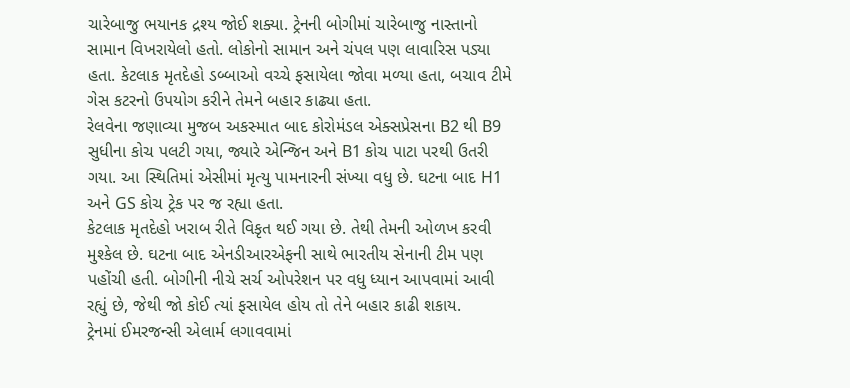ચારેબાજુ ભયાનક દ્રશ્ય જોઈ શક્યા. ટ્રેનની બોગીમાં ચારેબાજુ નાસ્તાનો સામાન વિખરાયેલો હતો. લોકોનો સામાન અને ચંપલ પણ લાવારિસ પડ્યા હતા. કેટલાક મૃતદેહો ડબ્બાઓ વચ્ચે ફસાયેલા જોવા મળ્યા હતા, બચાવ ટીમે ગેસ કટરનો ઉપયોગ કરીને તેમને બહાર કાઢ્યા હતા.
રેલવેના જણાવ્યા મુજબ અકસ્માત બાદ કોરોમંડલ એક્સપ્રેસના B2 થી B9 સુધીના કોચ પલટી ગયા, જ્યારે એન્જિન અને B1 કોચ પાટા પરથી ઉતરી ગયા. આ સ્થિતિમાં એસીમાં મૃત્યુ પામનારની સંખ્યા વધુ છે. ઘટના બાદ H1 અને GS કોચ ટ્રેક પર જ રહ્યા હતા.
કેટલાક મૃતદેહો ખરાબ રીતે વિકૃત થઈ ગયા છે. તેથી તેમની ઓળખ કરવી મુશ્કેલ છે. ઘટના બાદ એનડીઆરએફની સાથે ભારતીય સેનાની ટીમ પણ પહોંચી હતી. બોગીની નીચે સર્ચ ઓપરેશન પર વધુ ધ્યાન આપવામાં આવી રહ્યું છે, જેથી જો કોઈ ત્યાં ફસાયેલ હોય તો તેને બહાર કાઢી શકાય.
ટ્રેનમાં ઈમરજન્સી એલાર્મ લગાવવામાં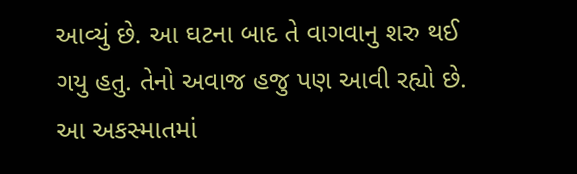આવ્યું છે. આ ઘટના બાદ તે વાગવાનુ શરુ થઈ ગયુ હતુ. તેનો અવાજ હજુ પણ આવી રહ્યો છે. આ અકસ્માતમાં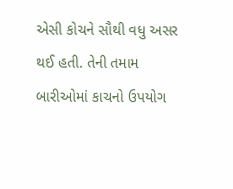એસી કોચને સૌથી વધુ અસર થઈ હતી. તેની તમામ બારીઓમાં કાચનો ઉપયોગ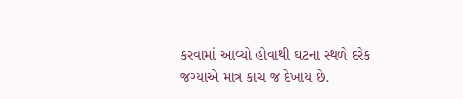કરવામાં આવ્યો હોવાથી ઘટના સ્થળે દરેક જગ્યાએ માત્ર કાચ જ દેખાય છે.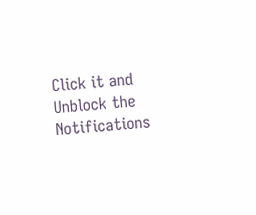Click it and Unblock the Notifications